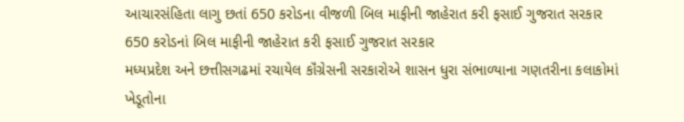આચારસંહિતા લાગુ છતાં 650 કરોડના વીજળી બિલ માફીની જાહેરાત કરી ફસાઈ ગુજરાત સરકાર
650 કરોડનાં બિલ માફીની જાહેરાત કરી ફસાઈ ગુજરાત સરકાર
મધ્યપ્રદેશ અને છત્તીસગઢમાં રચાયેલ કૉંગ્રેસની સરકારોએ શાસન ધુરા સંભાળ્યાના ગણતરીના કલાકોમાં ખેડૂતોના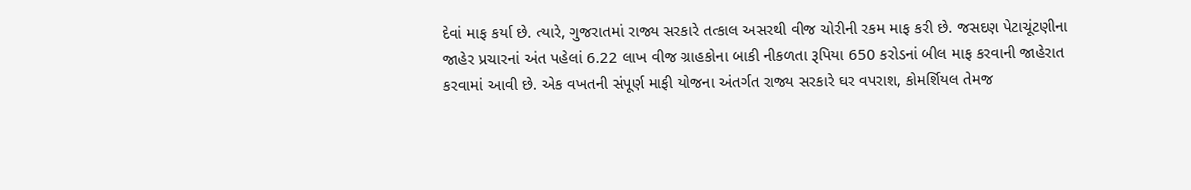દેવાં માફ કર્યા છે. ત્યારે, ગુજરાતમાં રાજ્ય સરકારે તત્કાલ અસરથી વીજ ચોરીની રકમ માફ કરી છે. જસદણ પેટાચૂંટણીના જાહેર પ્રચારનાં અંત પહેલાં 6.22 લાખ વીજ ગ્રાહકોના બાકી નીકળતા રૂપિયા 650 કરોડનાં બીલ માફ કરવાની જાહેરાત કરવામાં આવી છે. એક વખતની સંપૂર્ણ માફી યોજના અંતર્ગત રાજ્ય સરકારે ઘર વપરાશ, કોમર્શિયલ તેમજ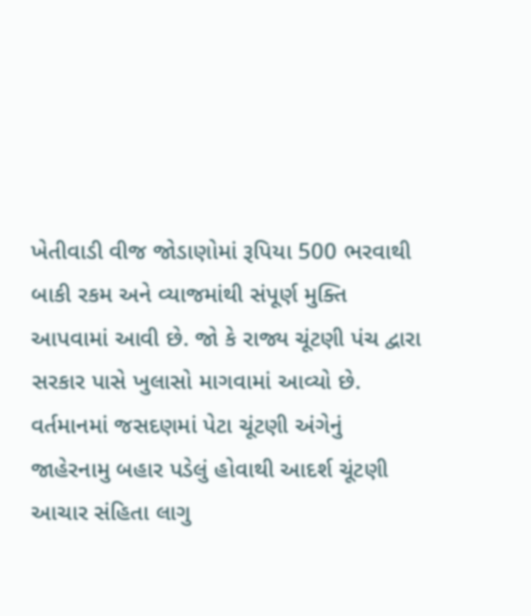ખેતીવાડી વીજ જોડાણોમાં રૂપિયા 500 ભરવાથી બાકી રકમ અને વ્યાજમાંથી સંપૂર્ણ મુક્તિ આપવામાં આવી છે. જો કે રાજ્ય ચૂંટણી પંચ દ્વારા સરકાર પાસે ખુલાસો માગવામાં આવ્યો છે. વર્તમાનમાં જસદણમાં પેટા ચૂંટણી અંગેનું જાહેરનામુ બહાર પડેલું હોવાથી આદર્શ ચૂંટણી આચાર સંહિતા લાગુ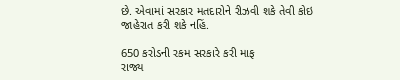છે. એવામાં સરકાર મતદારોને રીઝવી શકે તેવી કોઇ જાહેરાત કરી શકે નહિં.

650 કરોડની રકમ સરકારે કરી માફ
રાજ્ય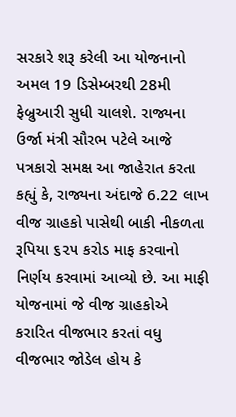સરકારે શરૂ કરેલી આ યોજનાનો અમલ 19 ડિસેમ્બરથી 28મી ફેબ્રુઆરી સુધી ચાલશે. રાજ્યના ઉર્જા મંત્રી સૌરભ પટેલે આજે પત્રકારો સમક્ષ આ જાહેરાત કરતા કહ્યું કે, રાજ્યના અંદાજે 6.22 લાખ વીજ ગ્રાહકો પાસેથી બાકી નીકળતા રૂપિયા ૬૨૫ કરોડ માફ કરવાનો નિર્ણય કરવામાં આવ્યો છે. આ માફી યોજનામાં જે વીજ ગ્રાહકોએ કરારિત વીજભાર કરતાં વધુ વીજભાર જોડેલ હોય કે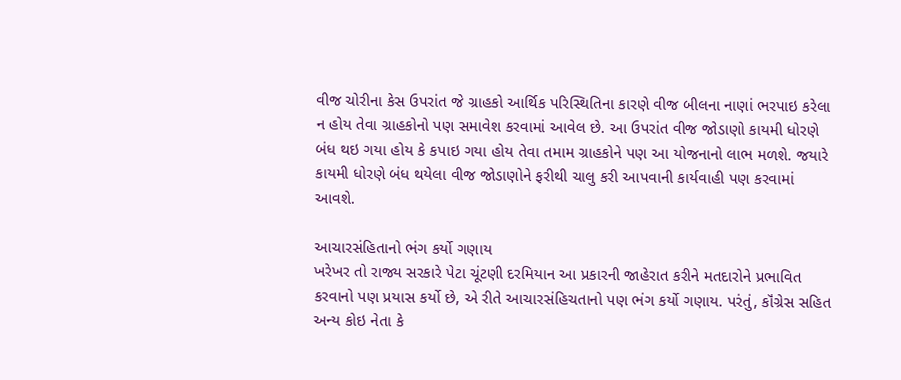વીજ ચોરીના કેસ ઉપરાંત જે ગ્રાહકો આર્થિક પરિસ્થિતિના કારણે વીજ બીલના નાણાં ભરપાઇ કરેલા ન હોય તેવા ગ્રાહકોનો પણ સમાવેશ કરવામાં આવેલ છે. આ ઉપરાંત વીજ જોડાણો કાયમી ધોરણે બંધ થઇ ગયા હોય કે કપાઇ ગયા હોય તેવા તમામ ગ્રાહકોને પણ આ યોજનાનો લાભ મળશે. જયારે કાયમી ધોરણે બંધ થયેલા વીજ જોડાણોને ફરીથી ચાલુ કરી આપવાની કાર્યવાહી પણ કરવામાં આવશે.

આચારસંહિતાનો ભંગ કર્યો ગણાય
ખરેખર તો રાજ્ય સરકારે પેટા ચૂંટણી દરમિયાન આ પ્રકારની જાહેરાત કરીને મતદારોને પ્રભાવિત કરવાનો પણ પ્રયાસ કર્યો છે, એ રીતે આચારસંહિચતાનો પણ ભંગ કર્યો ગણાય. પરંતું, કૉંગ્રેસ સહિત અન્ય કોઇ નેતા કે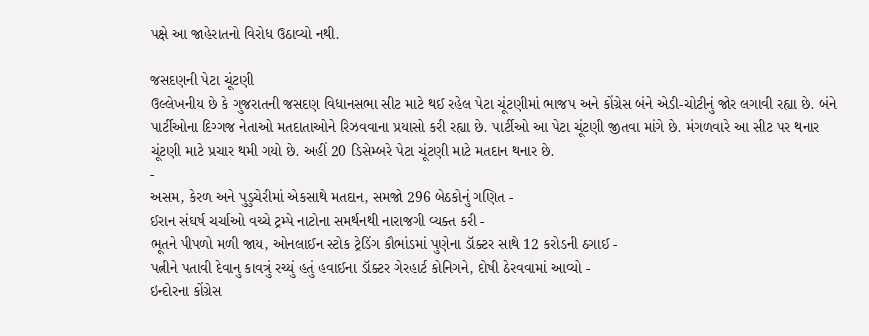પક્ષે આ જાહેરાતનો વિરોધ ઉઠાવ્યો નથી.

જસદણની પેટા ચૂંટણી
ઉલ્લેખનીય છે કે ગુજરાતની જસદણ વિધાનસભા સીટ માટે થઈ રહેલ પેટા ચૂંટણીમાં ભાજપ અને કોંગ્રેસ બંને એડી-ચોટીનું જોર લગાવી રહ્યા છે. બંને પાર્ટીઓના દિગ્ગજ નેતાઓ મતદાતાઓને રિઝવવાના પ્રયાસો કરી રહ્યા છે. પાર્ટીઓ આ પેટા ચૂંટણી જીતવા માંગે છે. મંગળવારે આ સીટ પર થનાર ચૂંટણી માટે પ્રચાર થમી ગયો છે. અહીં 20 ડિસેમ્બરે પેટા ચૂંટણી માટે મતદાન થનાર છે.
-
અસમ, કેરળ અને પુડુચેરીમાં એકસાથે મતદાન, સમજો 296 બેઠકોનું ગણિત -
ઈરાન સંઘર્ષ ચર્ચાઓ વચ્ચે ટ્રમ્પે નાટોના સમર્થનથી નારાજગી વ્યક્ત કરી -
ભૂતને પીપળો મળી જાય, ઓનલાઈન સ્ટોક ટ્રેડિંગ કૌભાંડમાં પુણેના ડૉક્ટર સાથે 12 કરોડની ઠગાઈ -
પત્નીને પતાવી દેવાનુ કાવત્રું રચ્યું હતું હવાઈના ડૉક્ટર ગેરહાર્ટ કોનિગને, દોષી ઠેરવવામાં આવ્યો -
ઇન્દોરના કોંગ્રેસ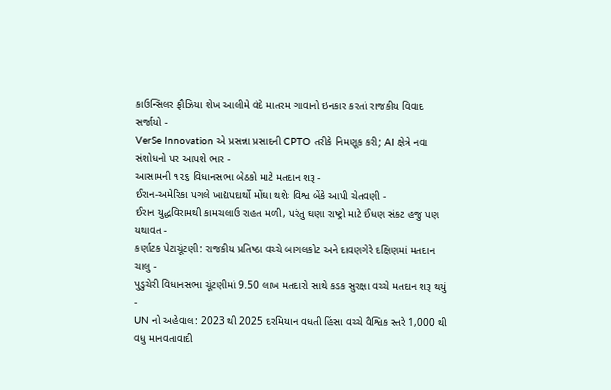કાઉન્સિલર ફૌઝિયા શેખ આલીમે વંદે માતરમ ગાવાનો ઇનકાર કરતાં રાજકીય વિવાદ સર્જાયો -
VerSe Innovation એ પ્રસન્ના પ્રસાદની CPTO તરીકે નિમણૂક કરી; AI ક્ષેત્રે નવા સંશોધનો પર આપશે ભાર -
આસામની ૧૨૬ વિધાનસભા બેઠકો માટે મતદાન શરૂ -
ઈરાન-અમેરિકા પગલે ખાદ્યપદાર્થો મોંઘા થશેઃ વિશ્વ બેંકે આપી ચેતવણી -
ઈરાન યુદ્ધવિરામથી કામચલાઉ રાહત મળી, પરંતુ ઘણા રાષ્ટ્રો માટે ઈંધણ સંકટ હજુ પણ યથાવત -
કર્ણાટક પેટાચૂંટણી: રાજકીય પ્રતિષ્ઠા વચ્ચે બાગલકોટ અને દાવણગેરે દક્ષિણમાં મતદાન ચાલુ -
પુડુચેરી વિધાનસભા ચૂંટણીમાં 9.50 લાખ મતદારો સાથે કડક સુરક્ષા વચ્ચે મતદાન શરૂ થયું -
UN નો અહેવાલ: 2023 થી 2025 દરમિયાન વધતી હિંસા વચ્ચે વૈશ્વિક સ્તરે 1,000 થી વધુ માનવતાવાદી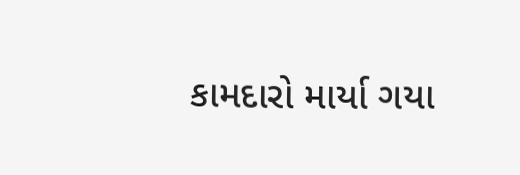કામદારો માર્યા ગયા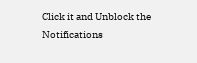Click it and Unblock the Notifications